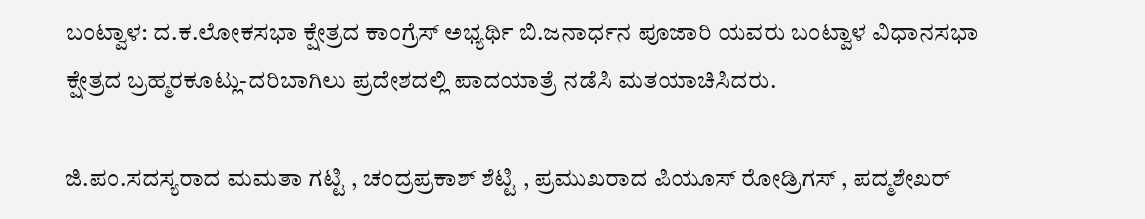ಬಂಟ್ವಾಳ: ದ.ಕ.ಲೋಕಸಭಾ ಕ್ಷೇತ್ರದ ಕಾಂಗ್ರೆಸ್ ಅಭ್ಯರ್ಥಿ ಬಿ.ಜನಾರ್ಧನ ಪೂಜಾರಿ ಯವರು ಬಂಟ್ವಾಳ ವಿಧಾನಸಭಾ ಕ್ಷೇತ್ರದ ಬ್ರಹ್ಮರಕೂಟ್ಲು-ದರಿಬಾಗಿಲು ಪ್ರದೇಶದಲ್ಲಿ ಪಾದಯಾತ್ರೆ ನಡೆಸಿ ಮತಯಾಚಿಸಿದರು.

ಜಿ.ಪಂ.ಸದಸ್ಯರಾದ ಮಮತಾ ಗಟ್ಟಿ , ಚಂದ್ರಪ್ರಕಾಶ್ ಶೆಟ್ಟಿ , ಪ್ರಮುಖರಾದ ಪಿಯೂಸ್ ರೋಡ್ರಿಗಸ್ , ಪದ್ಮಶೇಖರ್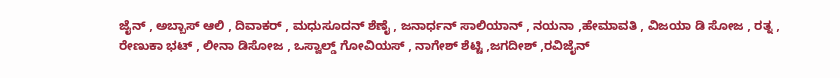ಜೈನ್ , ಅಬ್ಬಾಸ್ ಆಲಿ , ದಿವಾಕರ್ , ಮಧುಸೂದನ್ ಶೆಣೈ , ಜನಾರ್ಧನ್ ಸಾಲಿಯಾನ್ , ನಯನಾ ,ಹೇಮಾವತಿ , ವಿಜಯಾ ಡಿ ಸೋಜ , ರತ್ನ , ರೇಣುಕಾ ಭಟ್ , ಲೀನಾ ಡಿಸೋಜ , ಒಸ್ವಾಲ್ಡ್ ಗೋವಿಯಸ್ , ನಾಗೇಶ್ ಶೆಟ್ಟಿ ,ಜಗದೀಶ್ ,ರವಿಜೈನ್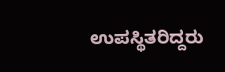ಉಪಸ್ಥಿತರಿದ್ದರು